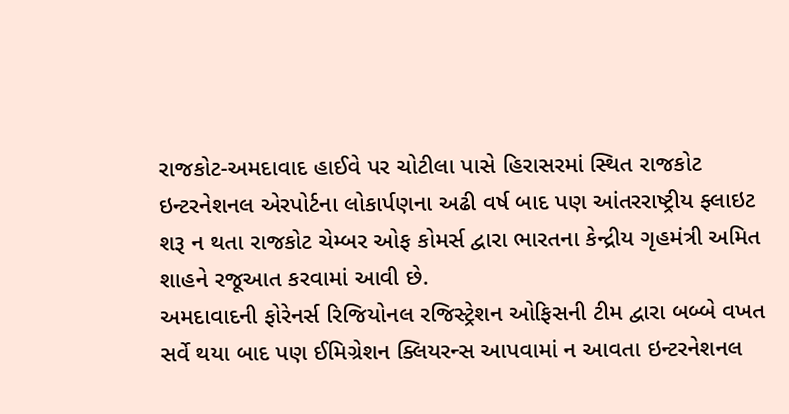રાજકોટ-અમદાવાદ હાઈવે પર ચોટીલા પાસે હિરાસરમાં સ્થિત રાજકોટ ઇન્ટરનેશનલ એરપોર્ટના લોકાર્પણના અઢી વર્ષ બાદ પણ આંતરરાષ્ટ્રીય ફ્લાઇટ શરૂ ન થતા રાજકોટ ચેમ્બર ઓફ કોમર્સ દ્વારા ભારતના કેન્દ્રીય ગૃહમંત્રી અમિત શાહને રજૂઆત કરવામાં આવી છે.
અમદાવાદની ફોરેનર્સ રિજિયોનલ રજિસ્ટ્રેશન ઓફિસની ટીમ દ્વારા બબ્બે વખત સર્વે થયા બાદ પણ ઈમિગ્રેશન ક્લિયરન્સ આપવામાં ન આવતા ઇન્ટરનેશનલ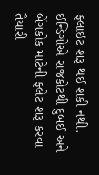ફ્લાઇટ શરૂ થઈ શકી નથી. ઈન્ડિગોએ રાજકોટથી દુબઈ અને બેંગકોક માટેની ફ્લેટ શરૂ કરવા તૈયારી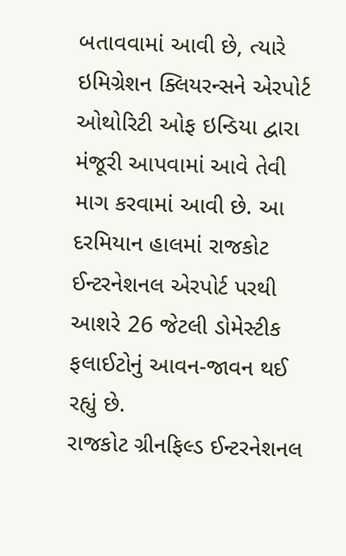બતાવવામાં આવી છે, ત્યારે ઇમિગ્રેશન ક્લિયરન્સને એરપોર્ટ ઓથોરિટી ઓફ ઇન્ડિયા દ્વારા મંજૂરી આપવામાં આવે તેવી માગ કરવામાં આવી છે. આ દરમિયાન હાલમાં રાજકોટ ઈન્ટરનેશનલ એરપોર્ટ પરથી આશરે 26 જેટલી ડોમેસ્ટીક ફલાઈટોનું આવન-જાવન થઈ રહ્યું છે.
રાજકોટ ગ્રીનફિલ્ડ ઈન્ટરનેશનલ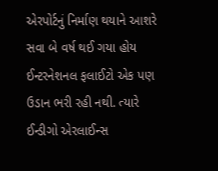એરપોર્ટનું નિર્માણ થયાને આશરે સવા બે વર્ષ થઈ ગયા હોય ઈન્ટરનેશનલ ફલાઈટો એક પણ ઉડાન ભરી રહી નથી. ત્યારે ઈન્ડીગો એરલાઈન્સ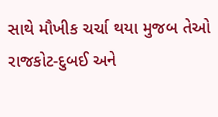સાથે મૌખીક ચર્ચા થયા મુજબ તેઓ રાજકોટ-દુબઈ અને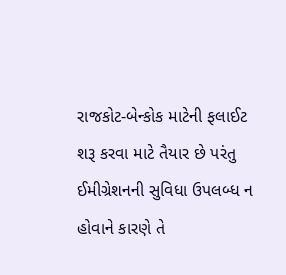રાજકોટ-બેન્કોક માટેની ફલાઈટ શરૂ કરવા માટે તૈયાર છે પરંતુ ઈમીગ્રેશનની સુવિધા ઉપલબ્ધ ન હોવાને કારણે તે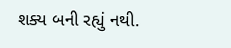શક્ય બની રહ્યું નથી.